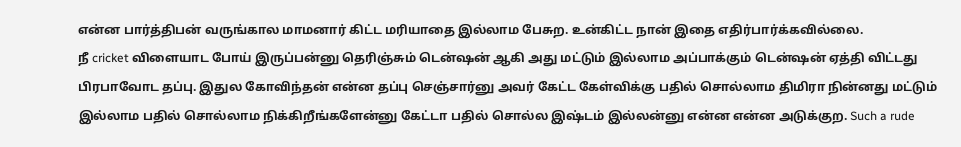என்ன பார்த்திபன் வருங்கால மாமனார் கிட்ட மரியாதை இல்லாம பேசுற. உன்கிட்ட நான் இதை எதிர்பார்க்கவில்லை.
நீ cricket விளையாட போய் இருப்பன்னு தெரிஞ்சும் டென்ஷன் ஆகி அது மட்டும் இல்லாம அப்பாக்கும் டென்ஷன் ஏத்தி விட்டது பிரபாவோட தப்பு. இதுல கோவிந்தன் என்ன தப்பு செஞ்சார்னு அவர் கேட்ட கேள்விக்கு பதில் சொல்லாம திமிரா நின்னது மட்டும் இல்லாம பதில் சொல்லாம நிக்கிறீங்களேன்னு கேட்டா பதில் சொல்ல இஷ்டம் இல்லன்னு என்ன என்ன அடுக்குற. Such a rude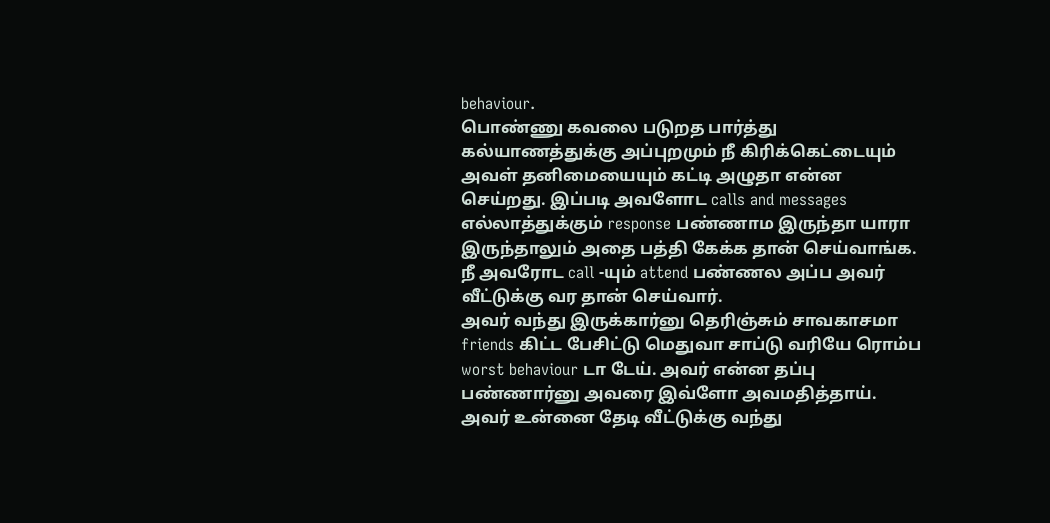behaviour.
பொண்ணு கவலை படுறத பார்த்து கல்யாணத்துக்கு அப்புறமும் நீ கிரிக்கெட்டையும் அவள் தனிமையையும் கட்டி அழுதா என்ன செய்றது. இப்படி அவளோட calls and messages எல்லாத்துக்கும் response பண்ணாம இருந்தா யாரா இருந்தாலும் அதை பத்தி கேக்க தான் செய்வாங்க.
நீ அவரோட call -யும் attend பண்ணல அப்ப அவர் வீட்டுக்கு வர தான் செய்வார்.
அவர் வந்து இருக்கார்னு தெரிஞ்சும் சாவகாசமா friends கிட்ட பேசிட்டு மெதுவா சாப்டு வரியே ரொம்ப worst behaviour டா டேய். அவர் என்ன தப்பு பண்ணார்னு அவரை இவ்ளோ அவமதித்தாய்.
அவர் உன்னை தேடி வீட்டுக்கு வந்து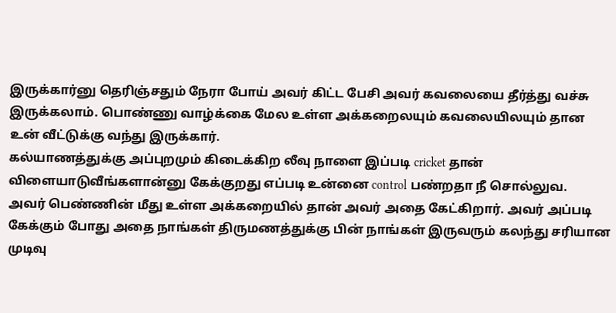இருக்கார்னு தெரிஞ்சதும் நேரா போய் அவர் கிட்ட பேசி அவர் கவலையை தீர்த்து வச்சு இருக்கலாம். பொண்ணு வாழ்க்கை மேல உள்ள அக்கறைலயும் கவலையிலயும் தான உன் வீட்டுக்கு வந்து இருக்கார்.
கல்யாணத்துக்கு அப்புறமும் கிடைக்கிற லீவு நாளை இப்படி cricket தான் விளையாடுவீங்களான்னு கேக்குறது எப்படி உன்னை control பண்றதா நீ சொல்லுவ.
அவர் பெண்ணின் மீது உள்ள அக்கறையில் தான் அவர் அதை கேட்கிறார். அவர் அப்படி கேக்கும் போது அதை நாங்கள் திருமணத்துக்கு பின் நாங்கள் இருவரும் கலந்து சரியான முடிவு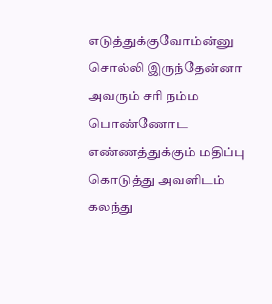எடுத்துக்குவோம்ன்னு சொல்லி இருந்தேன்னா அவரும் சரி நம்ம பொண்ணோட எண்ணத்துக்கும் மதிப்பு கொடுத்து அவளிடம் கலந்து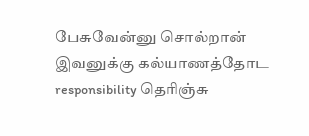பேசுவேன்னு சொல்றான் இவனுக்கு கல்யாணத்தோட responsibility தெரிஞ்சு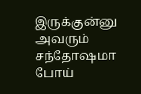இருக்குன்னு அவரும் சந்தோஷமா போய்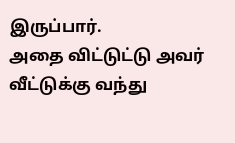இருப்பார்.
அதை விட்டுட்டு அவர் வீட்டுக்கு வந்து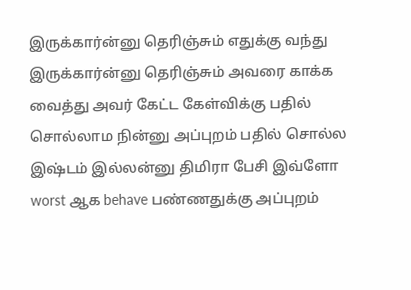இருக்கார்ன்னு தெரிஞ்சும் எதுக்கு வந்து இருக்கார்ன்னு தெரிஞ்சும் அவரை காக்க வைத்து அவர் கேட்ட கேள்விக்கு பதில் சொல்லாம நின்னு அப்புறம் பதில் சொல்ல இஷ்டம் இல்லன்னு திமிரா பேசி இவ்ளோ worst ஆக behave பண்ணதுக்கு அப்புறம்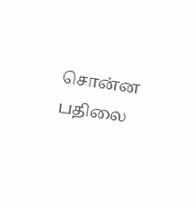சொன்ன பதிலை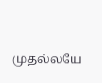முதல்லயே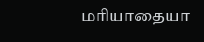மரியாதையா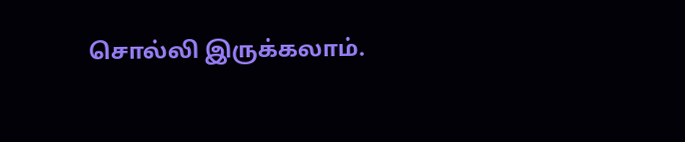சொல்லி இருக்கலாம்.